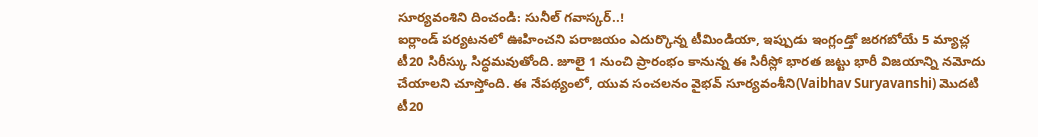సూర్యవంశిని దించండి: సునీల్ గవాస్కర్..!
ఐర్లాండ్ పర్యటనలో ఊహించని పరాజయం ఎదుర్కొన్న టీమిండియా, ఇప్పుడు ఇంగ్లండ్తో జరగబోయే 5 మ్యాచ్ల టీ20 సిరీస్కు సిద్ధమవుతోంది. జూలై 1 నుంచి ప్రారంభం కానున్న ఈ సిరీస్లో భారత జట్టు భారీ విజయాన్ని నమోదు చేయాలని చూస్తోంది. ఈ నేపథ్యంలో, యువ సంచలనం వైభవ్ సూర్యవంశీని(Vaibhav Suryavanshi) మొదటి టీ20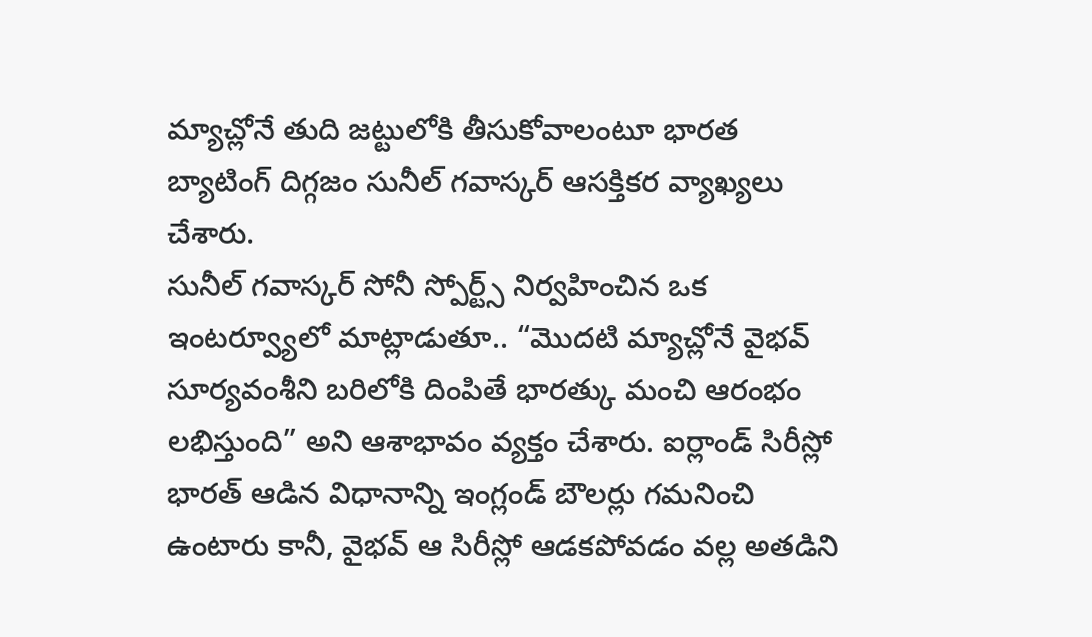మ్యాచ్లోనే తుది జట్టులోకి తీసుకోవాలంటూ భారత బ్యాటింగ్ దిగ్గజం సునీల్ గవాస్కర్ ఆసక్తికర వ్యాఖ్యలు చేశారు.
సునీల్ గవాస్కర్ సోనీ స్పోర్ట్స్ నిర్వహించిన ఒక ఇంటర్వ్యూలో మాట్లాడుతూ.. “మొదటి మ్యాచ్లోనే వైభవ్ సూర్యవంశీని బరిలోకి దింపితే భారత్కు మంచి ఆరంభం లభిస్తుంది” అని ఆశాభావం వ్యక్తం చేశారు. ఐర్లాండ్ సిరీస్లో భారత్ ఆడిన విధానాన్ని ఇంగ్లండ్ బౌలర్లు గమనించి ఉంటారు కానీ, వైభవ్ ఆ సిరీస్లో ఆడకపోవడం వల్ల అతడిని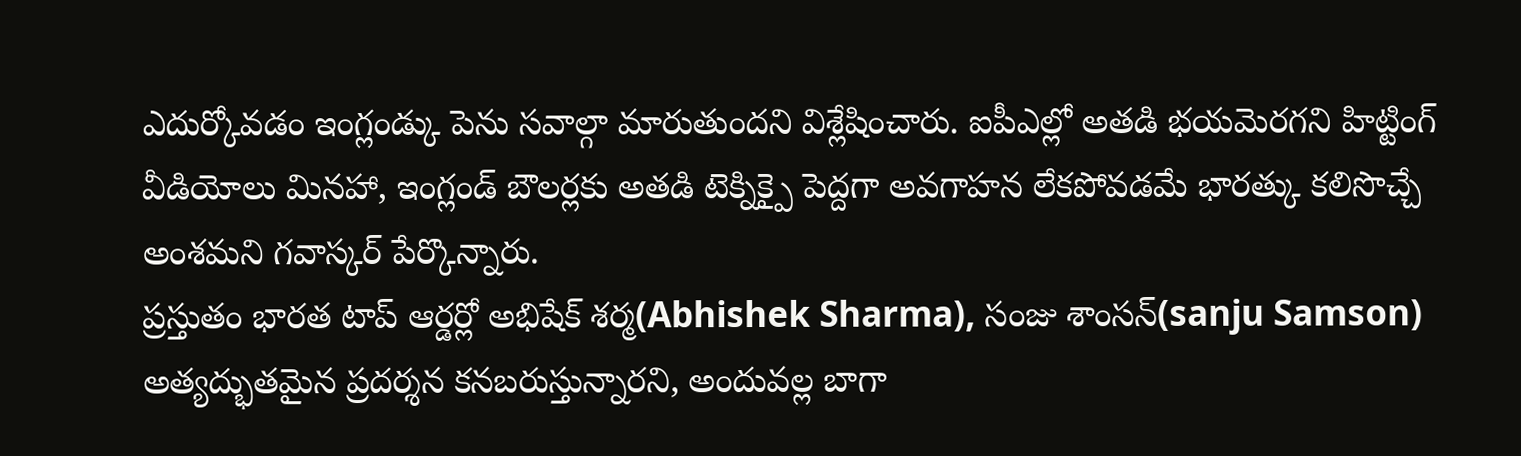ఎదుర్కోవడం ఇంగ్లండ్కు పెను సవాల్గా మారుతుందని విశ్లేషించారు. ఐపీఎల్లో అతడి భయమెరగని హిట్టింగ్ వీడియోలు మినహా, ఇంగ్లండ్ బౌలర్లకు అతడి టెక్నిక్పై పెద్దగా అవగాహన లేకపోవడమే భారత్కు కలిసొచ్చే అంశమని గవాస్కర్ పేర్కొన్నారు.
ప్రస్తుతం భారత టాప్ ఆర్డర్లో అభిషేక్ శర్మ(Abhishek Sharma), సంజు శాంసన్(sanju Samson) అత్యద్భుతమైన ప్రదర్శన కనబరుస్తున్నారని, అందువల్ల బాగా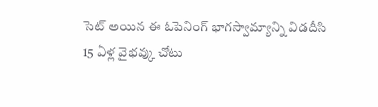సెట్ అయిన ఈ ఓపెనింగ్ భాగస్వామ్యాన్ని విడదీసి 15 ఏళ్ల వైభవ్కు చోటు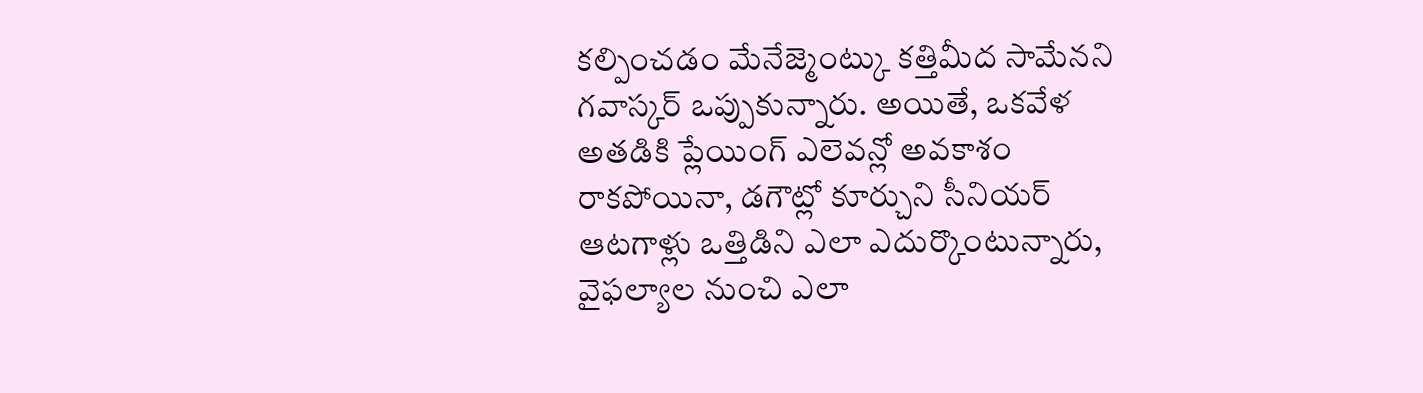కల్పించడం మేనేజ్మెంట్కు కత్తిమీద సామేనని గవాస్కర్ ఒప్పుకున్నారు. అయితే, ఒకవేళ అతడికి ప్లేయింగ్ ఎలెవన్లో అవకాశం రాకపోయినా, డగౌట్లో కూర్చుని సీనియర్ ఆటగాళ్లు ఒత్తిడిని ఎలా ఎదుర్కొంటున్నారు, వైఫల్యాల నుంచి ఎలా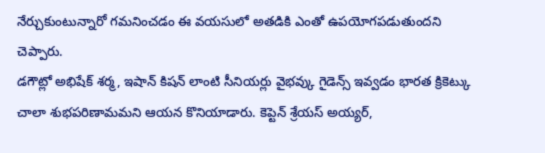నేర్చుకుంటున్నారో గమనించడం ఈ వయసులో అతడికి ఎంతో ఉపయోగపడుతుందని చెప్పారు.
డగౌట్లో అభిషేక్ శర్మ, ఇషాన్ కిషన్ లాంటి సీనియర్లు వైభవ్కు గైడెన్స్ ఇవ్వడం భారత క్రికెట్కు చాలా శుభపరిణామమని ఆయన కొనియాడారు. కెప్టెన్ శ్రేయస్ అయ్యర్,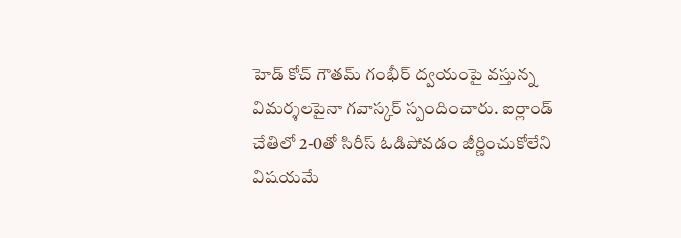హెడ్ కోచ్ గౌతమ్ గంభీర్ ద్వయంపై వస్తున్న విమర్శలపైనా గవాస్కర్ స్పందించారు. ఐర్లాండ్ చేతిలో 2-0తో సిరీస్ ఓడిపోవడం జీర్ణించుకోలేని విషయమే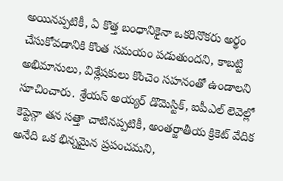అయినప్పటికీ, ఏ కొత్త బంధానికైనా ఒకరినొకరు అర్థం చేసుకోవడానికి కొంత సమయం పడుతుందని, కాబట్టి అభిమానులు, విశ్లేషకులు కొంచెం సహనంతో ఉండాలని సూచించారు. శ్రేయస్ అయ్యర్ డొమెస్టిక్, ఐపీఎల్ లెవెల్లో కెప్టెన్గా తన సత్తా చాటినప్పటికీ, అంతర్జాతీయ క్రికెట్ వేదిక అనేది ఒక భిన్నమైన ప్రపంచమని,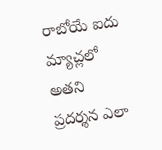రాబోయే ఐదు మ్యాచ్లలో అతని ప్రదర్శన ఎలా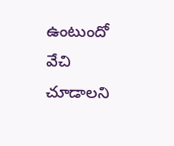ఉంటుందో వేచి చూడాలని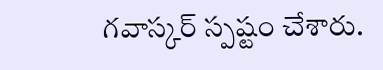గవాస్కర్ స్పష్టం చేశారు.